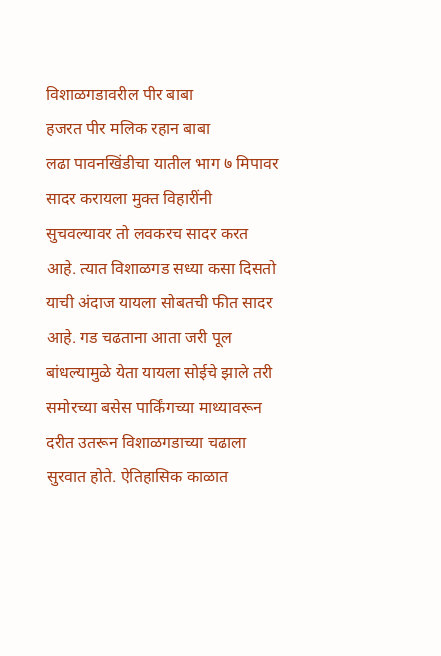विशाळगडावरील पीर बाबा
हजरत पीर मलिक रहान बाबा
लढा पावनखिंडीचा यातील भाग ७ मिपावर सादर करायला मुक्त विहारींनी सुचवल्यावर तो लवकरच सादर करत आहे. त्यात विशाळगड सध्या कसा दिसतो याची अंदाज यायला सोबतची फीत सादर आहे. गड चढताना आता जरी पूल बांधल्यामुळे येता यायला सोईचे झाले तरी समोरच्या बसेस पार्किंगच्या माथ्यावरून दरीत उतरून विशाळगडाच्या चढाला सुरवात होते. ऐतिहासिक काळात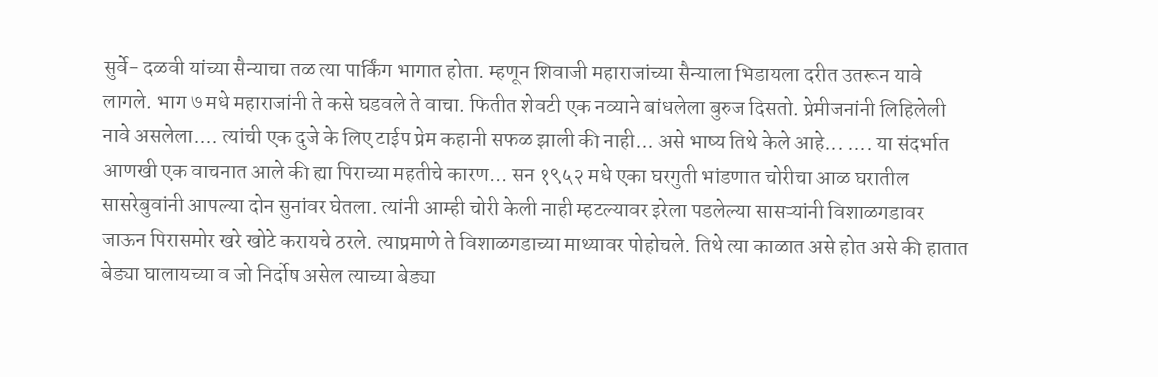सुर्वे- दळवी यांच्या सैन्याचा तळ त्या पार्किंग भागात होता. म्हणून शिवाजी महाराजांच्या सैन्याला भिडायला दरीत उतरून यावे लागले. भाग ७ मधे महाराजांनी ते कसे घडवले ते वाचा. फितीत शेवटी एक नव्याने बांधलेला बुरुज दिसतो. प्रेमीजनांनी लिहिलेली नावे असलेला.... त्यांची एक दुजे के लिए टाईप प्रेम कहानी सफळ झाली की नाही... असे भाष्य तिथे केले आहे... .... या संदर्भात आणखी एक वाचनात आले की ह्या पिराच्या महतीचे कारण... सन १९५२ मधे एका घरगुती भांडणात चोरीचा आळ घरातील सासरेबुवांनी आपल्या दोन सुनांवर घेतला. त्यांनी आम्ही चोरी केली नाही म्हटल्यावर इरेला पडलेल्या सासऱ्यांनी विशाळगडावर जाऊन पिरासमोर खरे खोटे करायचे ठरले. त्याप्रमाणे ते विशाळगडाच्या माथ्यावर पोहोचले. तिथे त्या काळात असे होत असे की हातात बेड्या घालायच्या व जो निर्दोष असेल त्याच्या बेड्या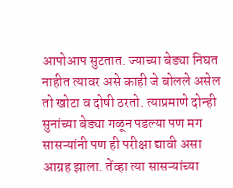आपोआप सुटतात. ज्याच्या बेड्या निघत नाहीत त्यावर असे काही जे बोलले असेल तो खोटा व दोषी ठरतो. त्याप्रमाणे दोन्ही सुनांच्या बेड्या गळून पडल्या पण मग सासऱ्यांनी पण ही परीक्षा द्यावी असा आग्रह झाला. तेंव्हा त्या सासऱ्यांच्या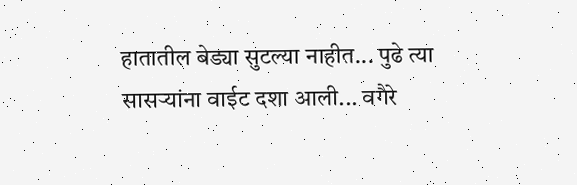हातातील बेड्या सुटल्या नाहीत... पुढे त्या सासऱ्यांना वाईट दशा आली... वगैरे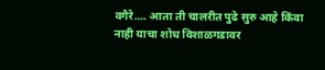वगैरे.... आता ती चालरीत पुढे सुरु आहे किंवा नाही याचा शोध विशाळगडावर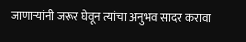जाणाऱ्यांनी जरूर घेवून त्यांचा अनुभव सादर करावा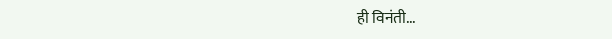ही विनंती...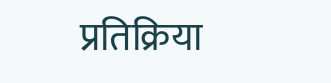प्रतिक्रिया